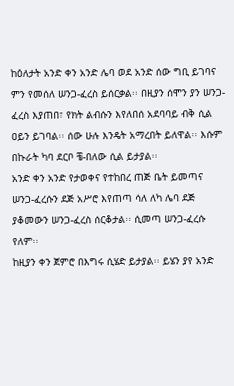ከዕለታት አንድ ቀን አንድ ሌባ ወደ አንድ ሰው ግቢ ይገባና ምን የመሰለ ሠንጋ-ፈረስ ይሰርቃል፡፡ በዚያን ሰሞን ያን ሠንጋ-ፈረስ እያጠበ፣ የክት ልብሱን እየለበሰ አደባባይ ብቅ ሲል ዐይን ይገባል፡፡ ሰው ሁሉ እንዴት አማረበት ይለዋል፡፡ እሱም በኩራት ካባ ደርቦ ቼ-በለው ሲል ይታያል፡፡
አንድ ቀን አንድ የታወቀና የተከበረ ጠጅ ቤት ይመጣና ሠንጋ-ፈረሱን ደጅ አሥሮ እየጠጣ ሳለ ለካ ሌባ ደጅ ያቆመውን ሠንጋ-ፈረስ ሰርቆታል፡፡ ሲመጣ ሠንጋ-ፈረሱ የለም፡፡
ከዚያን ቀን ጀምሮ በእግሩ ሲሄድ ይታያል፡፡ ይሄን ያየ አንድ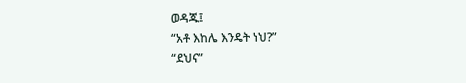ወዳጁ፤
“አቶ እከሌ እንዴት ነህ?”
“ደህና”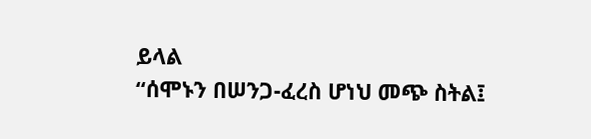ይላል
“ሰሞኑን በሠንጋ-ፈረስ ሆነህ መጭ ስትል፤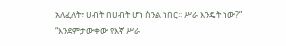አለፈለት፣ ሀብት በሀብት ሆነ ስንል ነበር፡፡ ሥራ እንዴት ነው?”
“እንደምታውቀው የእኛ ሥራ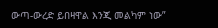ውጣ-ውረድ ይበዛዋል እንጂ መልካም ነው”